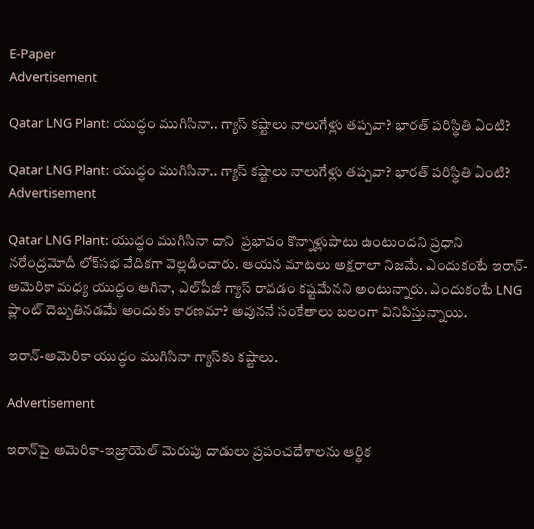E-Paper
Advertisement

Qatar LNG Plant: యుద్ధం ముగిసినా.. గ్యాస్ కష్టాలు నాలుగేళ్లు తప్పవా? భారత్ పరిస్థితి ఏంటి?

Qatar LNG Plant: యుద్ధం ముగిసినా.. గ్యాస్ కష్టాలు నాలుగేళ్లు తప్పవా? భారత్ పరిస్థితి ఏంటి?
Advertisement

Qatar LNG Plant: యుద్ధం ముగిసినా దాని  ప్రభావం కొన్నాళ్లుపాటు ఉంటుందని ప్రధాని నరేంద్రమోదీ లోక్‌సభ వేదికగా వెల్లడించారు. ఆయన మాటలు అక్షరాలా నిజమే. ఎందుకంటే ఇరాన్-అమెరికా మధ్య యుద్ధం ఆగినా, ఎల్‌పీజీ గ్యాస్ రావడం కష్టమేనని అంటున్నారు. ఎందుకంటే LNG ప్లాంట్‌ దెబ్బతినడమే అందుకు కారణమా? అవుననే సంకేతాలు బలంగా వినిపిస్తున్నాయి.

ఇరాన్-అమెరికా యుద్ధం ముగిసినా గ్యాస్‌కు కష్టాలు.

Advertisement

ఇరాన్‌పై అమెరికా-ఇజ్రాయెల్ మెరుపు దాడులు ప్రపంచదేశాలను ఆర్థిక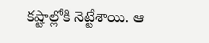కష్టాల్లోకి నెట్టేశాయి. ఆ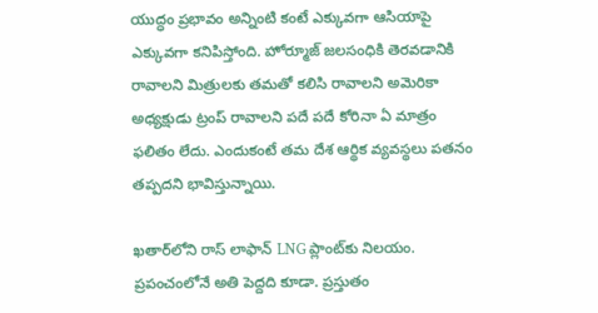యుద్ధం ప్రభావం అన్నింటి కంటే ఎక్కువగా ఆసియాపై ఎక్కువగా కనిపిస్తోంది. హోర్మూజ్ జలసంధికి తెరవడానికి రావాలని మిత్రులకు తమతో కలిసి రావాలని అమెరికా అధ్యక్షుడు ట్రంప్ రావాలని పదే పదే కోరినా ఏ మాత్రం ఫలితం లేదు. ఎందుకంటే తమ దేశ ఆర్థిక వ్యవస్థలు పతనం తప్పదని భావిస్తున్నాయి.

ఖతార్‌లోని రాస్ లాఫాన్ LNG ప్లాంట్‌కు నిలయం. ప్రపంచంలోనే అతి పెద్దది కూడా. ప్రస్తుతం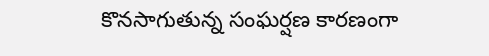కొనసాగుతున్న సంఘర్షణ కారణంగా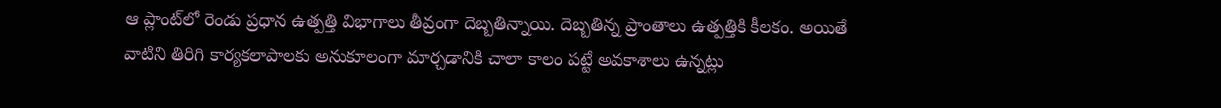ఆ ప్లాంట్‌లో రెండు ప్రధాన ఉత్పత్తి విభాగాలు తీవ్రంగా దెబ్బతిన్నాయి. దెబ్బతిన్న ప్రాంతాలు ఉత్పత్తికి కీలకం. అయితే వాటిని తిరిగి కార్యకలాపాలకు అనుకూలంగా మార్చడానికి చాలా కాలం పట్టే అవకాశాలు ఉన్నట్లు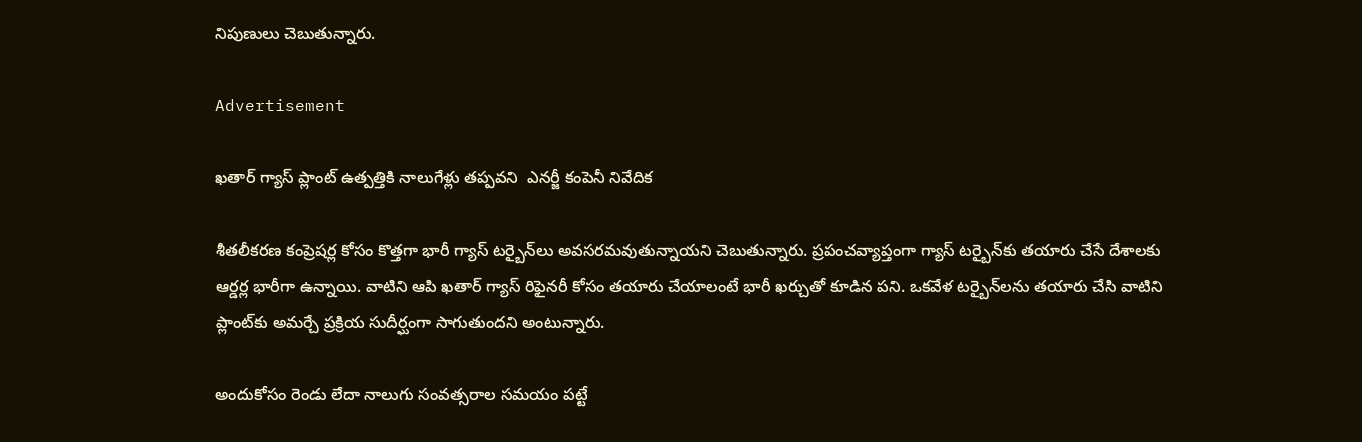నిపుణులు చెబుతున్నారు.

Advertisement

ఖతార్ గ్యాస్ ప్లాంట్ ఉత్పత్తికి నాలుగేళ్లు తప్పవని  ఎనర్జీ కంపెనీ నివేదిక

శీతలీకరణ కంప్రెషర్ల కోసం కొత్తగా భారీ గ్యాస్ టర్బైన్‌లు అవసరమవుతున్నాయని చెబుతున్నారు. ప్రపంచవ్యాప్తంగా గ్యాస్ టర్బైన్‌‌కు తయారు చేసే దేశాలకు ఆర్డర్ల భారీగా ఉన్నాయి. వాటిని ఆపి ఖతార్ గ్యాస్ రిఫైనరీ కోసం తయారు చేయాలంటే భారీ ఖర్చుతో కూడిన పని. ఒకవేళ టర్బైన్‌లను తయారు చేసి వాటిని ప్లాంట్‌కు అమర్చే ప్రక్రియ సుదీర్ఘంగా సాగుతుందని అంటున్నారు.

అందుకోసం రెండు లేదా నాలుగు సంవత్సరాల సమయం పట్టే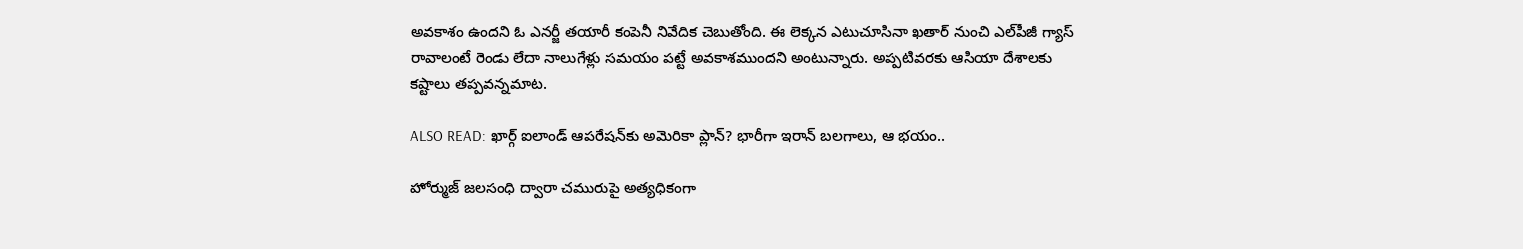అవకాశం ఉందని ఓ ఎనర్జీ తయారీ కంపెనీ నివేదిక చెబుతోంది. ఈ లెక్కన ఎటుచూసినా ఖతార్ నుంచి ఎల్‌పీజీ గ్యాస్ రావాలంటే రెండు లేదా నాలుగేళ్లు సమయం పట్టే అవకాశముందని అంటున్నారు. అప్పటివరకు ఆసియా దేశాలకు కష్టాలు తప్పవన్నమాట.

ALSO READ: ఖార్గ్ ఐలాండ్‌‌ ఆపరేషన్‌కు అమెరికా ప్లాన్? భారీగా ఇరాన్ బలగాలు, ఆ భయం..

హోర్ముజ్ జలసంధి ద్వారా చమురుపై అత్యధికంగా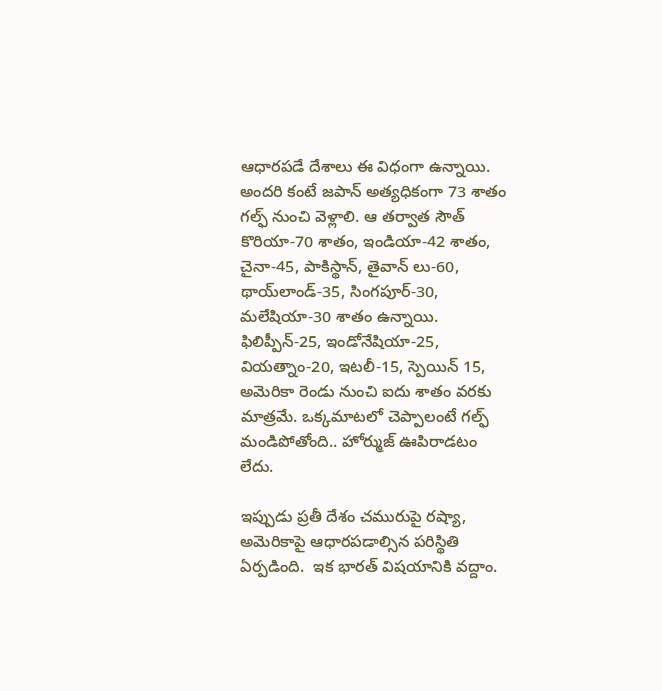ఆధారపడే దేశాలు ఈ విధంగా ఉన్నాయి. అందరి కంటే జపాన్ అత్యధికంగా 73 శాతం గల్ఫ్ నుంచి వెళ్లాలి. ఆ తర్వాత సౌత్ కొరియా-70 శాతం, ఇండియా-42 శాతం, చైనా-45, పాకిస్థాన్, తైవాన్ లు-60, థాయ్‌లాండ్-35, సింగపూర్-30, మలేషియా-30 శాతం ఉన్నాయి. ఫిలిప్పీన్-25, ఇండోనేషియా-25, వియత్నాం-20, ఇటలీ-15, స్పెయిన్ 15, అమెరికా రెండు నుంచి ఐదు శాతం వరకు మాత్రమే. ఒక్కమాటలో చెప్పాలంటే గల్ఫ్ మండిపోతోంది.. హోర్ముజ్ ఊపిరాడటం లేదు.

ఇప్పుడు ప్రతీ దేశం చమురుపై రష్యా, అమెరికాపై ఆధారపడాల్సిన పరిస్థితి ఏర్పడింది.  ఇక భారత్ విషయానికి వద్దాం.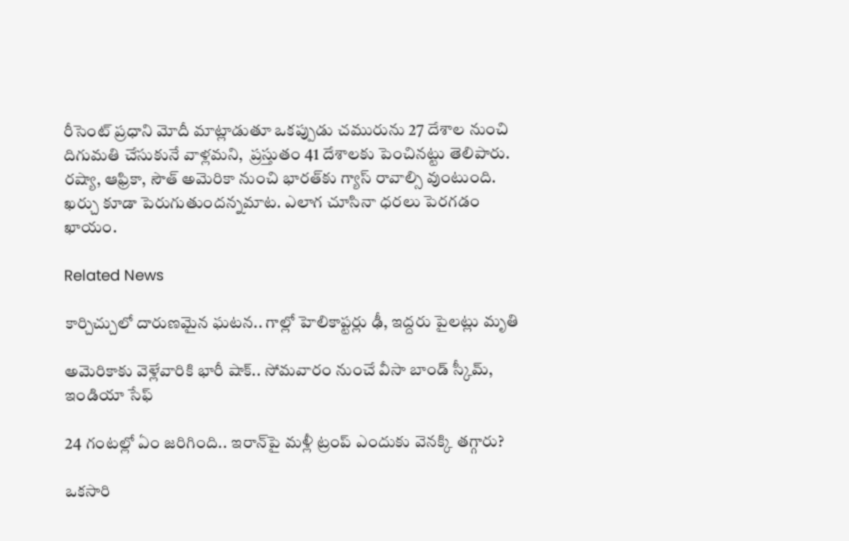రీసెంట్ ప్రధాని మోదీ మాట్లాడుతూ ఒకప్పుడు చమురును 27 దేశాల నుంచి దిగుమతి చేసుకునే వాళ్లమని,  ప్రస్తుతం 41 దేశాలకు పెంచినట్టు తెలిపారు.  రష్యా, ఆఫ్రికా, సౌత్ అమెరికా నుంచి భారత్‌కు గ్యాస్ రావాల్సి వుంటుంది. ఖర్చు కూడా పెరుగుతుందన్నమాట. ఎలాగ చూసినా ధరలు పెరగడం ఖాయం.

Related News

కార్చిచ్చులో దారుణమైన ఘటన.. గాల్లో హెలికాప్టర్లు ఢీ, ఇద్దరు పైలట్లు మృతి

అమెరికాకు వెళ్లేవారికి భారీ షాక్.. సోమవారం నుంచే వీసా బాండ్ స్కీమ్, ఇండియా సేఫ్

24 గంటల్లో ఏం జరిగింది.. ఇరాన్‌పై మళ్లీ ట్రంప్ ఎందుకు వెనక్కి తగ్గారు?

ఒకసారి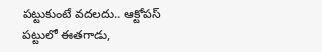పట్టుకుంటే వదలదు.. ఆక్టోపస్ పట్టులో ఈతగాడు,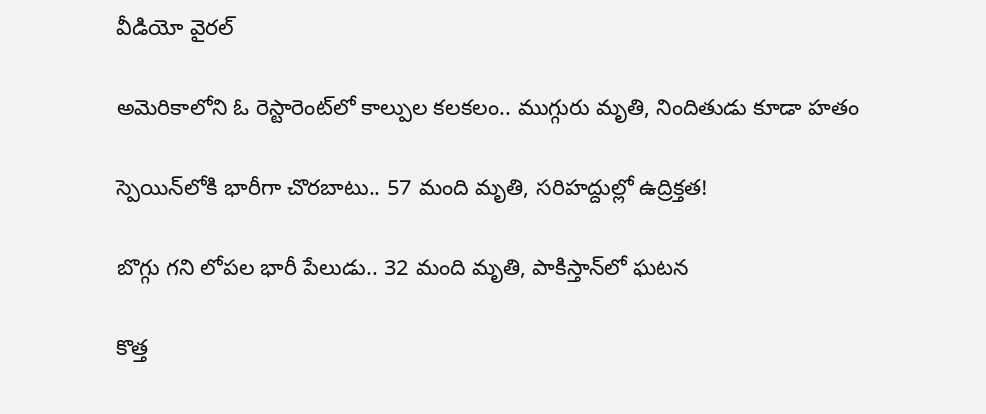వీడియో వైరల్

అమెరికాలోని ఓ రెస్టారెంట్‌లో కాల్పుల కలకలం.. ముగ్గురు మృతి, నిందితుడు కూడా హతం

స్పెయిన్‌లోకి భారీగా చొరబాటు.. 57 మంది మృతి, సరిహద్దుల్లో ఉద్రిక్తత!

బొగ్గు గని లోపల భారీ పేలుడు.. 32 మంది మృతి, పాకిస్తాన్‌లో ఘటన

కొత్త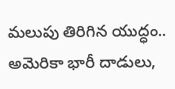మలుపు తిరిగిన యుద్ధం.. అమెరికా భారీ దాడులు,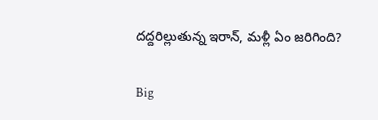దద్దరిల్లుతున్న ఇరాన్‌, మళ్లీ ఏం జరిగింది?

Big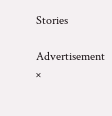Stories

Advertisement
×